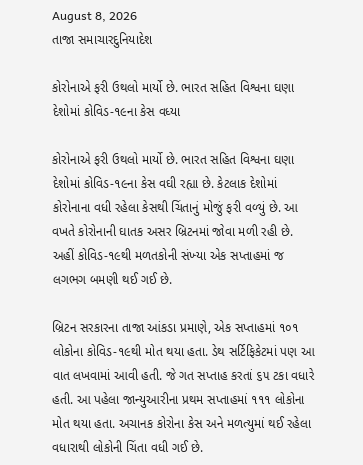August 8, 2026
તાજા સમાચારદુનિયાદેશ

કોરોનાએ ફરી ઉથલો માર્યો છે. ભારત સહિત વિશ્વના ઘણા દેશોમાં કોવિડ-૧૯ના કેસ વધ્યા

કોરોનાએ ફરી ઉથલો માર્યો છે. ભારત સહિત વિશ્વના ઘણા દેશોમાં કોવિડ-૧૯ના કેસ વઘી રહ્યા છે. કેટલાક દેશોમાં કોરોનાના વધી રહેલા કેસથી ચિંતાનું મોજું ફરી વળ્‍યું છે. આ વખતે કોરોનાની ઘાતક અસર બ્રિટનમાં જોવા મળી રહી છે. અહીં કોવિડ-૧૯થી મળતકોની સંખ્‍યા એક સપ્તાહમાં જ લગભગ બમણી થઈ ગઈ છે.

બ્રિટન સરકારના તાજા આંકડા પ્રમાણે, એક સપ્તાહમાં ૧૦૧ લોકોના કોવિડ-૧૯થી મોત થયા હતા. ડેથ સર્ટિફિકેટમાં પણ આ વાત લખવામાં આવી હતી. જે ગત સપ્તાહ કરતાં ૬૫ ટકા વધારે હતી. આ પહેલા જાન્‍યુઆરીના પ્રથમ સપ્તાહમાં ૧૧૧ લોકોના મોત થયા હતા. અચાનક કોરોના કેસ અને મળત્‍યુમાં થઈ રહેલા વધારાથી લોકોની ચિંતા વધી ગઈ છે.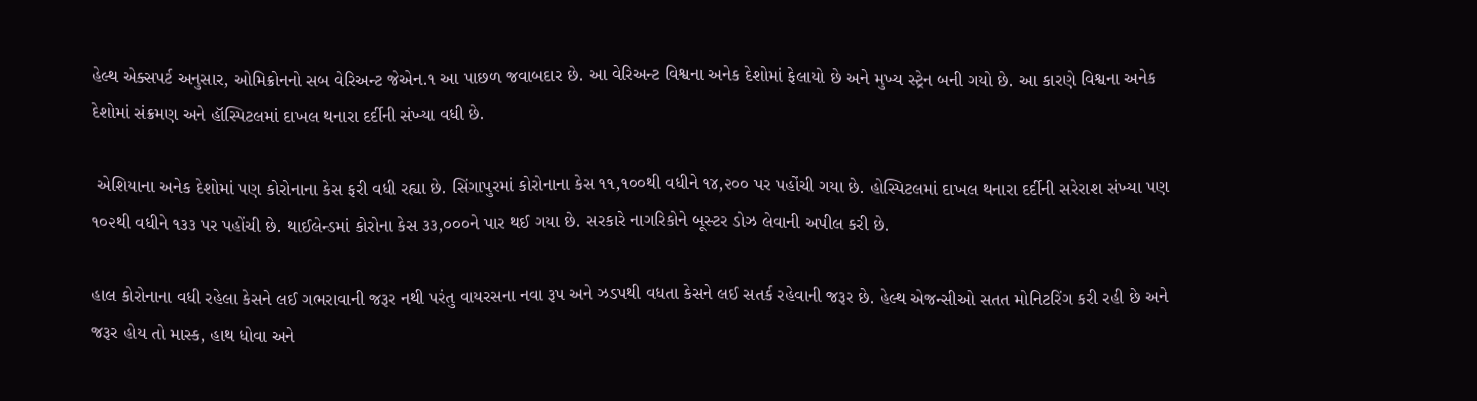હેલ્‍થ એક્‍સપર્ટ અનુસાર, ઓમિક્રોનનો સબ વેરિઅન્‍ટ જેએન.૧ આ પાછળ જવાબદાર છે. આ વેરિઅન્‍ટ વિશ્વના અનેક દેશોમાં ફેલાયો છે અને મુખ્‍ય સ્‍ટ્રેન બની ગયો છે. આ કારણે વિશ્વના અનેક દેશોમાં સંક્રમણ અને હૉસ્‍પિટલમાં દાખલ થનારા દર્દીની સંખ્‍યા વધી છે.

 એશિયાના અનેક દેશોમાં પણ કોરોનાના કેસ ફરી વધી રહ્યા છે. સિંગાપુરમાં કોરોનાના કેસ ૧૧,૧૦૦થી વધીને ૧૪,૨૦૦ પર પહોંચી ગયા છે. હોસ્‍પિટલમાં દાખલ થનારા દર્દીની સરેરાશ સંખ્‍યા પણ ૧૦૨થી વધીને ૧૩૩ પર પહોંચી છે. થાઈલેન્‍ડમાં કોરોના કેસ ૩૩,૦૦૦ને પાર થઈ ગયા છે. સરકારે નાગરિકોને બૂસ્‍ટર ડોઝ લેવાની અપીલ કરી છે.

હાલ કોરોનાના વધી રહેલા કેસને લઈ ગભરાવાની જરૂર નથી પરંતુ વાયરસના નવા રૂપ અને ઝડપથી વધતા કેસને લઈ સતર્ક રહેવાની જરૂર છે. હેલ્‍થ એજન્‍સીઓ સતત મોનિટરિંગ કરી રહી છે અને જરૂર હોય તો માસ્‍ક, હાથ ધોવા અને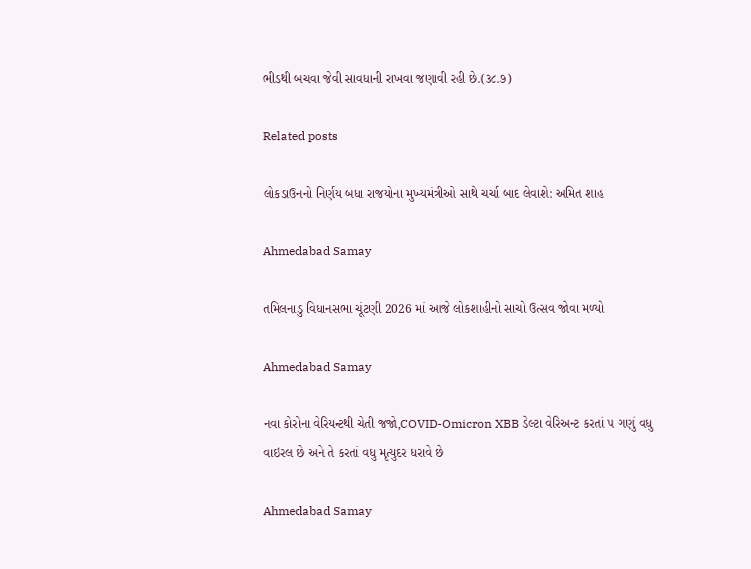ભીડથી બચવા જેવી સાવધાની રાખવા જણાવી રહી છે.(૩૮.૭)

Related posts

લોકડાઉનનો નિર્ણય બધા રાજયોના મુખ્યમંત્રીઓ સાથે ચર્ચા બાદ લેવાશે: અમિત શાહ

Ahmedabad Samay

તમિલનાડુ વિધાનસભા ચૂંટણી 2026 માં આજે લોકશાહીનો સાચો ઉત્સવ જોવા મળ્યો

Ahmedabad Samay

નવા કોરોના વેરિયન્ટથી ચેતી જજો,COVID-Omicron XBB ડેલ્‍ટા વેરિઅન્‍ટ કરતાં ૫ ગણું વધુ વાઇરલ છે અને તે કરતાં વધુ મૃત્યુદર ધરાવે છે

Ahmedabad Samay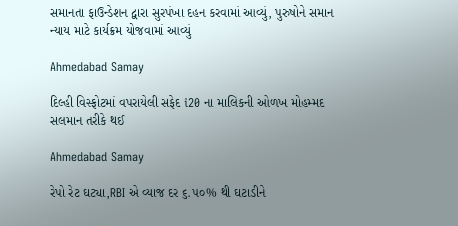સમાનતા ફાઉન્ડેશન દ્વારા સુરપંખા દહન કરવામાં આવ્યું, પુરુષોને સમાન ન્યાય માટે કાર્યક્રમ યોજવામાં આવ્યું

Ahmedabad Samay

દિલ્હી વિસ્ફોટમાં વપરાયેલી સફેદ i20 ના માલિકની ઓળખ મોહમ્મદ સલમાન તરીકે થઈ

Ahmedabad Samay

રેપો રેટ ઘટ્યા,RBI એ વ્‍યાજ દર ૬.૫૦% થી ઘટાડીને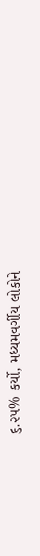૬.૨૫% કર્યો, મધ્યમવર્ગીય લોકોને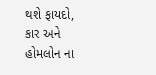થશે ફાયદો, કાર અને હોમલોન ના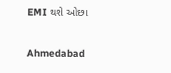EMI થશે ઓછા

Ahmedabad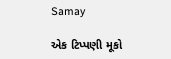Samay

એક ટિપ્પણી મૂકો